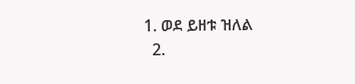1. ወደ ይዘቱ ዝለል
  2.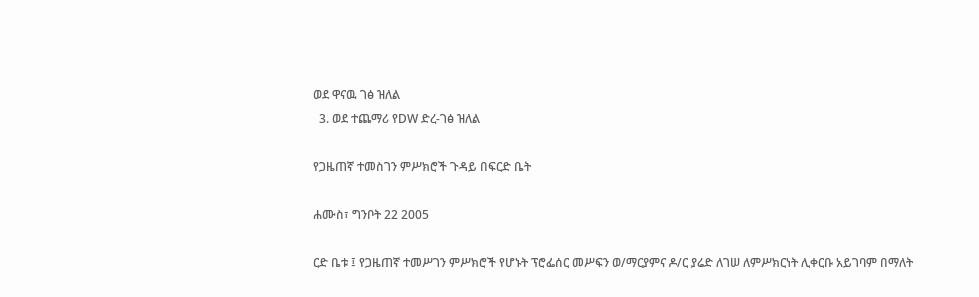ወደ ዋናዉ ገፅ ዝለል
  3. ወደ ተጨማሪ የDW ድረ-ገፅ ዝለል

የጋዜጠኛ ተመስገን ምሥክሮች ጉዳይ በፍርድ ቤት

ሐሙስ፣ ግንቦት 22 2005

ርድ ቤቱ ፤ የጋዜጠኛ ተመሥገን ምሥክሮች የሆኑት ፕሮፌሰር መሥፍን ወ/ማርያምና ዶ/ር ያሬድ ለገሠ ለምሥክርነት ሊቀርቡ አይገባም በማለት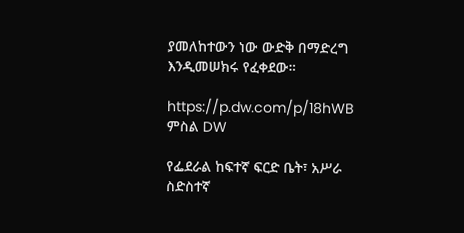ያመለከተውን ነው ውድቅ በማድረግ እንዲመሠክሩ የፈቀደው።

https://p.dw.com/p/18hWB
ምስል DW

የፌደራል ከፍተኛ ፍርድ ቤት፣ አሥራ ስድስተኛ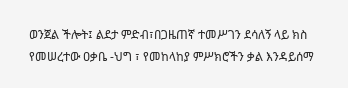ወንጀል ችሎት፤ ልደታ ምድብ፣በጋዜጠኛ ተመሥገን ደሳለኝ ላይ ክስ የመሠረተው ዐቃቤ -ህግ ፣ የመከላከያ ምሥክሮችን ቃል እንዳይሰማ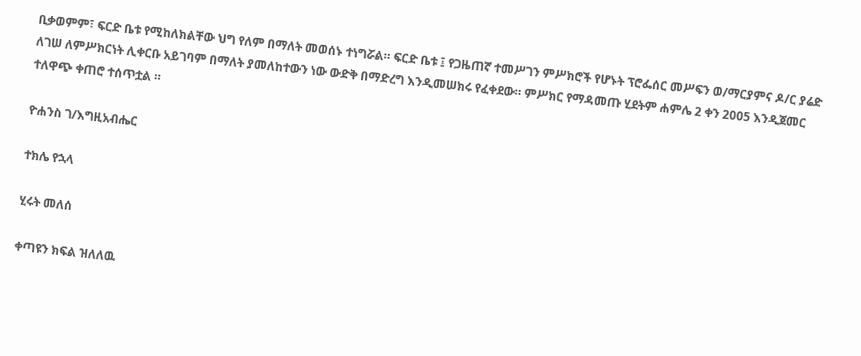ቢቃወምም፣ ፍርድ ቤቱ የሚከለክልቸው ህግ የለም በማለት መወሰኑ ተነግሯል። ፍርድ ቤቱ ፤ የጋዜጠኛ ተመሥገን ምሥክሮች የሆኑት ፕሮፌሰር መሥፍን ወ/ማርያምና ዶ/ር ያሬድ ለገሠ ለምሥክርነት ሊቀርቡ አይገባም በማለት ያመለከተውን ነው ውድቅ በማድረግ እንዲመሠክሩ የፈቀደው። ምሥክር የማዳመጡ ሂደትም ሐምሌ 2 ቀን 2005 እንዲጀመር ተለዋጭ ቀጠሮ ተሰጥቷል ።

ዮሐንስ ገ/እግዚአብሔር

ተክሌ የኋላ

ሂሩት መለሰ

ቀጣዩን ክፍል ዝለለዉ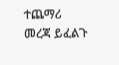ተጨማሪ መረጃ ይፈልጉ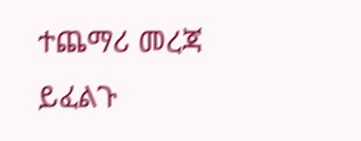ተጨማሪ መረጃ ይፈልጉ